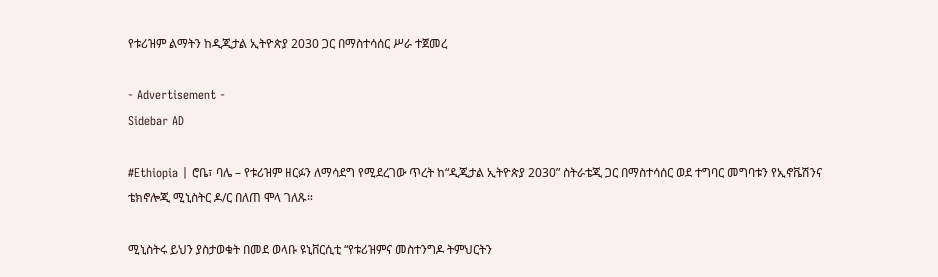የቱሪዝም ልማትን ከዲጂታል ኢትዮጵያ 2030 ጋር በማስተሳሰር ሥራ ተጀመረ

- Advertisement -
Sidebar AD

#Ethiopia | ሮቤ፣ ባሌ – የቱሪዝም ዘርፉን ለማሳደግ የሚደረገው ጥረት ከ“ዲጂታል ኢትዮጵያ 2030” ስትራቴጂ ጋር በማስተሳሰር ወደ ተግባር መግባቱን የኢኖቬሽንና ቴክኖሎጂ ሚኒስትር ዶ/ር በለጠ ሞላ ገለጹ።

ሚኒስትሩ ይህን ያስታወቁት በመደ ወላቡ ዩኒቨርሲቲ “የቱሪዝምና መስተንግዶ ትምህርትን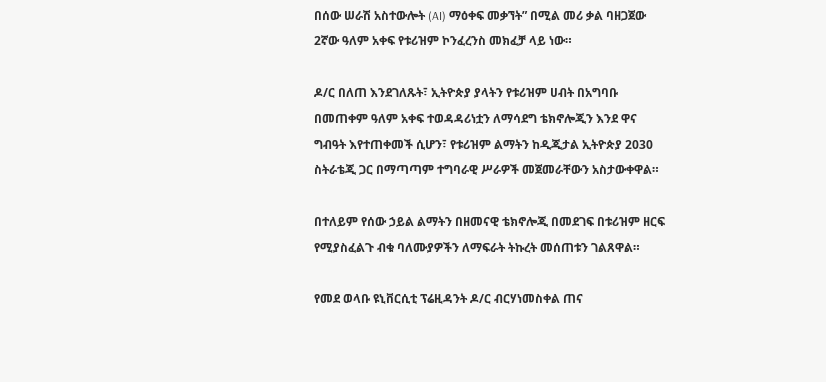በሰው ሠራሽ አስተውሎት (AI) ማዕቀፍ መቃኘት” በሚል መሪ ቃል ባዘጋጀው 2ኛው ዓለም አቀፍ የቱሪዝም ኮንፈረንስ መክፈቻ ላይ ነው።

ዶ/ር በለጠ እንደገለጹት፣ ኢትዮጵያ ያላትን የቱሪዝም ሀብት በአግባቡ በመጠቀም ዓለም አቀፍ ተወዳዳሪነቷን ለማሳደግ ቴክኖሎጂን እንደ ዋና ግብዓት እየተጠቀመች ሲሆን፣ የቱሪዝም ልማትን ከዲጂታል ኢትዮጵያ 2030 ስትራቴጂ ጋር በማጣጣም ተግባራዊ ሥራዎች መጀመራቸውን አስታውቀዋል።

በተለይም የሰው ኃይል ልማትን በዘመናዊ ቴክኖሎጂ በመደገፍ በቱሪዝም ዘርፍ የሚያስፈልጉ ብቁ ባለሙያዎችን ለማፍራት ትኩረት መሰጠቱን ገልጸዋል።

የመደ ወላቡ ዩኒቨርሲቲ ፕሬዚዳንት ዶ/ር ብርሃነመስቀል ጠና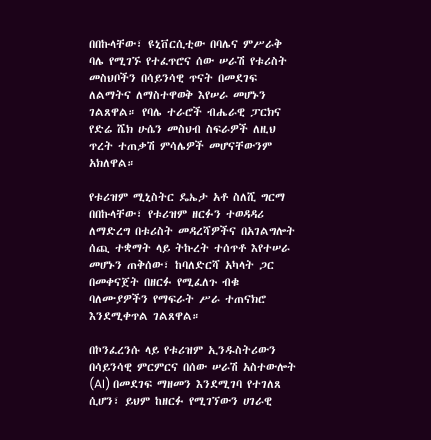በበኩላቸው፣ ዩኒቨርሲቲው በባሌና ምሥራቅ ባሌ የሚገኙ የተፈጥሮና ሰው ሠራሽ የቱሪስት መስህቦችን በሳይንሳዊ ጥናት በመደገፍ ለልማትና ለማስተዋወቅ እየሠራ መሆኑን ገልጸዋል። የባሌ ተራሮች ብሔራዊ ፓርክና የድሬ ሼክ ሁሴን መስህብ ስፍራዎች ለዚህ ጥረት ተጠቃሽ ምሳሌዎች መሆናቸውንም አክለዋል።

የቱሪዝም ሚኒስትር ዴኤታ አቶ ስለሺ ግርማ በበኩላቸው፣ የቱሪዝም ዘርፉን ተወዳዳሪ ለማድረግ በቱሪስት መዳረሻዎችና በአገልግሎት ሰጪ ተቋማት ላይ ትኩረት ተሰጥቶ እየተሠራ መሆኑን ጠቅሰው፣ ከባለድርሻ አካላት ጋር በመቀናጀት በዘርፉ የሚፈለጉ ብቁ ባለሙያዎችን የማፍራት ሥራ ተጠናክሮ እንደሚቀጥል ገልጸዋል።

በኮንፈረንሱ ላይ የቱሪዝም ኢንዱስትሪውን በሳይንሳዊ ምርምርና በሰው ሠራሽ አስተውሎት (AI) በመደገፍ ማዘመን እንደሚገባ የተገለጸ ሲሆን፣ ይህም ከዘርፉ የሚገኘውን ሀገራዊ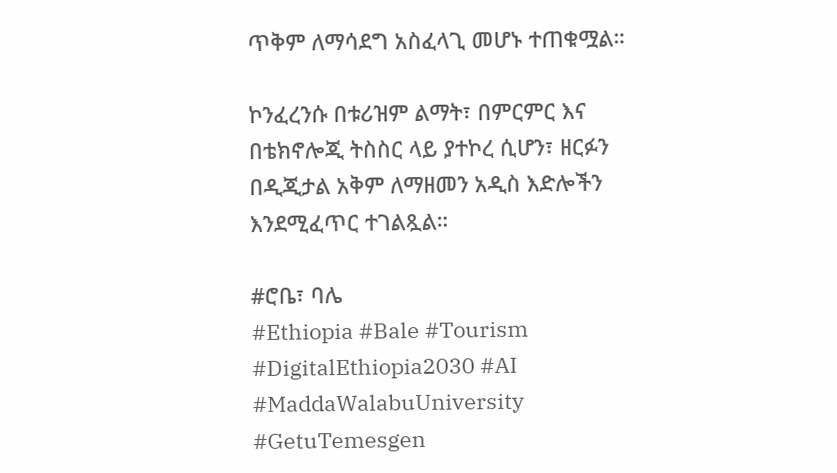ጥቅም ለማሳደግ አስፈላጊ መሆኑ ተጠቁሟል።

ኮንፈረንሱ በቱሪዝም ልማት፣ በምርምር እና በቴክኖሎጂ ትስስር ላይ ያተኮረ ሲሆን፣ ዘርፉን በዲጂታል አቅም ለማዘመን አዲስ እድሎችን እንደሚፈጥር ተገልጿል።

#ሮቤ፣ ባሌ
#Ethiopia #Bale #Tourism #DigitalEthiopia2030 #AI #MaddaWalabuUniversity #GetuTemesgen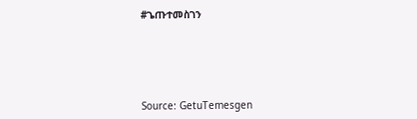#ጌጡተመስገን






Source: GetuTemesgen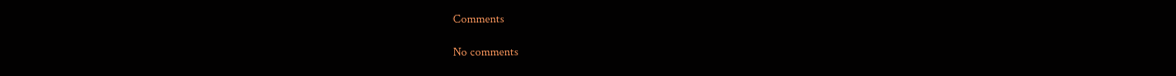Comments

No comments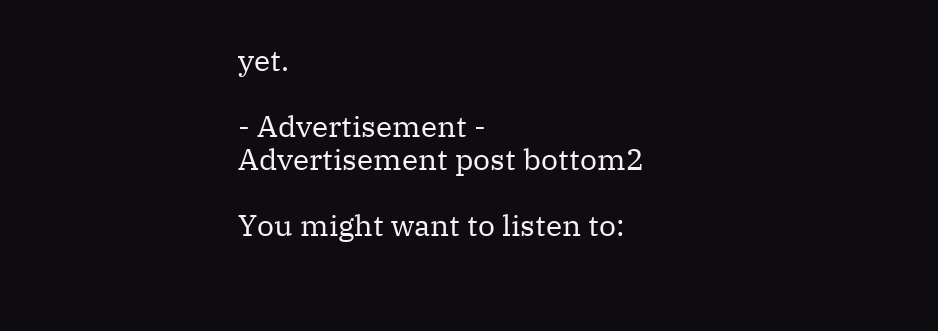yet.

- Advertisement -
Advertisement post bottom2

You might want to listen to: